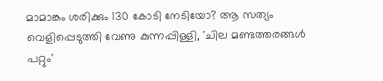മാമാങ്കം ശരിക്കും 130 കോടി നേടിയോ? ആ സത്യം വെളിപ്പെടുത്തി വേണു കുന്നപ്പിള്ളി, 'ചില മണ്ടത്തരങ്ങൾ പറ്റും'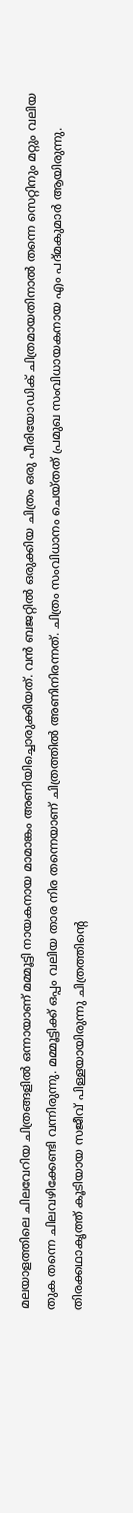മലയാളത്തിലെ ചിലവേറിയ ചിത്രങ്ങളിൽ ഒന്നായാണ് മമ്മൂട്ടി നായകനായ മാമാങ്കം അണിയിച്ചൊരുക്കിയത്. വൻ ബജറ്റിൽ ഒരുക്കിയ ചിത്രം ഒരു പീരിയോഡിക് ചിത്രമായതിനാൽ തന്നെ സെറ്റിനും മറ്റും വലിയ തുക തന്നെ ചിലവഴിക്കേണ്ടി വന്നിരുന്നു. മമ്മൂട്ടിക്ക് ഒപ്പം വലിയ താര നിര തന്നെയാണ് ചിത്രത്തിൽ അണിനിരന്നത്. ചിത്രം സംവിധാനം ചെയ്തത് പ്രമുഖ സംവിധായകനായ എം പദ്മകുമാർ ആയിരുന്നു.
തിരക്കഥാകൃത്ത് കൂടിയായ സജീവ് പിള്ളയായിരുന്നു ചിത്രത്തിന്റെ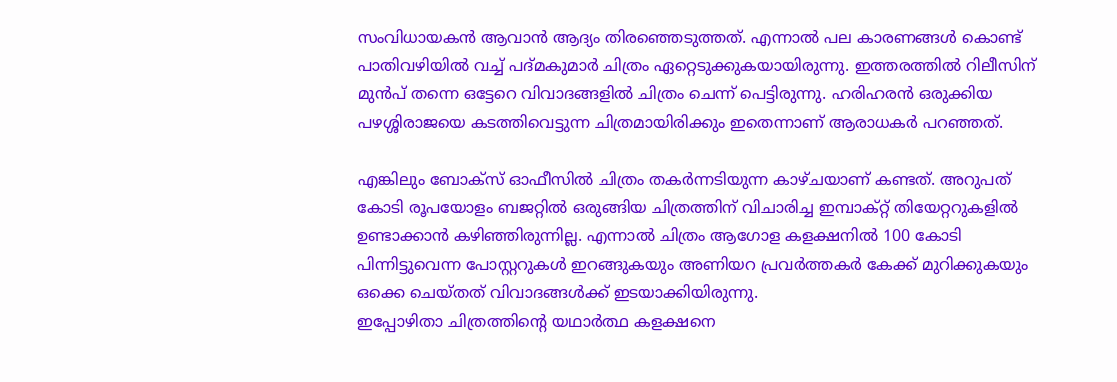സംവിധായകൻ ആവാൻ ആദ്യം തിരഞ്ഞെടുത്തത്. എന്നാൽ പല കാരണങ്ങൾ കൊണ്ട് പാതിവഴിയിൽ വച്ച് പദ്മകുമാർ ചിത്രം ഏറ്റെടുക്കുകയായിരുന്നു. ഇത്തരത്തിൽ റിലീസിന് മുൻപ് തന്നെ ഒട്ടേറെ വിവാദങ്ങളിൽ ചിത്രം ചെന്ന് പെട്ടിരുന്നു. ഹരിഹരൻ ഒരുക്കിയ പഴശ്ശിരാജയെ കടത്തിവെട്ടുന്ന ചിത്രമായിരിക്കും ഇതെന്നാണ് ആരാധകർ പറഞ്ഞത്.

എങ്കിലും ബോക്സ് ഓഫീസിൽ ചിത്രം തകർന്നടിയുന്ന കാഴ്ചയാണ് കണ്ടത്. അറുപത് കോടി രൂപയോളം ബജറ്റിൽ ഒരുങ്ങിയ ചിത്രത്തിന് വിചാരിച്ച ഇമ്പാക്റ്റ് തിയേറ്ററുകളിൽ ഉണ്ടാക്കാൻ കഴിഞ്ഞിരുന്നില്ല. എന്നാൽ ചിത്രം ആഗോള കളക്ഷനിൽ 100 കോടി പിന്നിട്ടുവെന്ന പോസ്റ്ററുകൾ ഇറങ്ങുകയും അണിയറ പ്രവർത്തകർ കേക്ക് മുറിക്കുകയും ഒക്കെ ചെയ്തത് വിവാദങ്ങൾക്ക് ഇടയാക്കിയിരുന്നു.
ഇപ്പോഴിതാ ചിത്രത്തിന്റെ യഥാർത്ഥ കളക്ഷനെ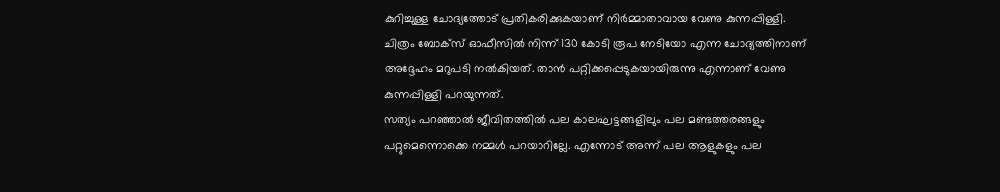കുറിച്ചുള്ള ചോദ്യത്തോട് പ്രതികരിക്കുകയാണ് നിർമ്മാതാവായ വേണു കുന്നപ്പിള്ളി. ചിത്രം ബോക്സ് ഓഫീസിൽ നിന്ന് 130 കോടി രൂപ നേടിയോ എന്ന ചോദ്യത്തിനാണ് അദ്ദേഹം മറുപടി നൽകിയത്. താൻ പറ്റിക്കപ്പെടുകയായിരുന്നു എന്നാണ് വേണു കുന്നപ്പിള്ളി പറയുന്നത്.
സത്യം പറഞ്ഞാൽ ജീവിതത്തിൽ പല കാലഘട്ടങ്ങളിലും പല മണ്ടത്തരങ്ങളും പറ്റുമെന്നൊക്കെ നമ്മൾ പറയാറില്ലേ. എന്നോട് അന്ന് പല ആളുകളും പല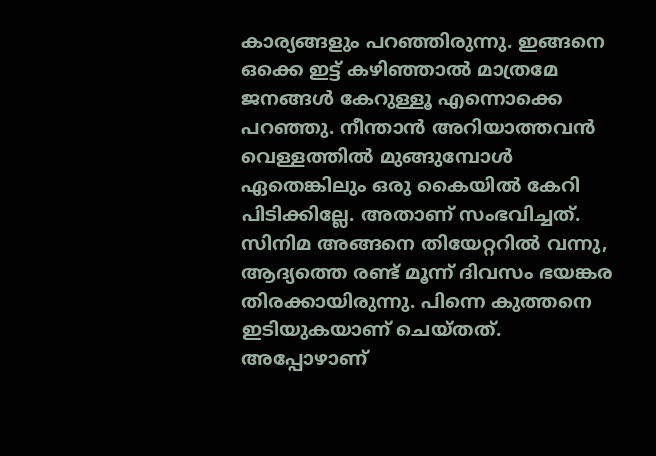കാര്യങ്ങളും പറഞ്ഞിരുന്നു. ഇങ്ങനെ ഒക്കെ ഇട്ട് കഴിഞ്ഞാൽ മാത്രമേ ജനങ്ങൾ കേറുള്ളൂ എന്നൊക്കെ പറഞ്ഞു. നീന്താൻ അറിയാത്തവൻ വെള്ളത്തിൽ മുങ്ങുമ്പോൾ ഏതെങ്കിലും ഒരു കൈയിൽ കേറി പിടിക്കില്ലേ. അതാണ് സംഭവിച്ചത്.
സിനിമ അങ്ങനെ തിയേറ്ററിൽ വന്നു, ആദ്യത്തെ രണ്ട് മൂന്ന് ദിവസം ഭയങ്കര തിരക്കായിരുന്നു. പിന്നെ കുത്തനെ ഇടിയുകയാണ് ചെയ്തത്. അപ്പോഴാണ്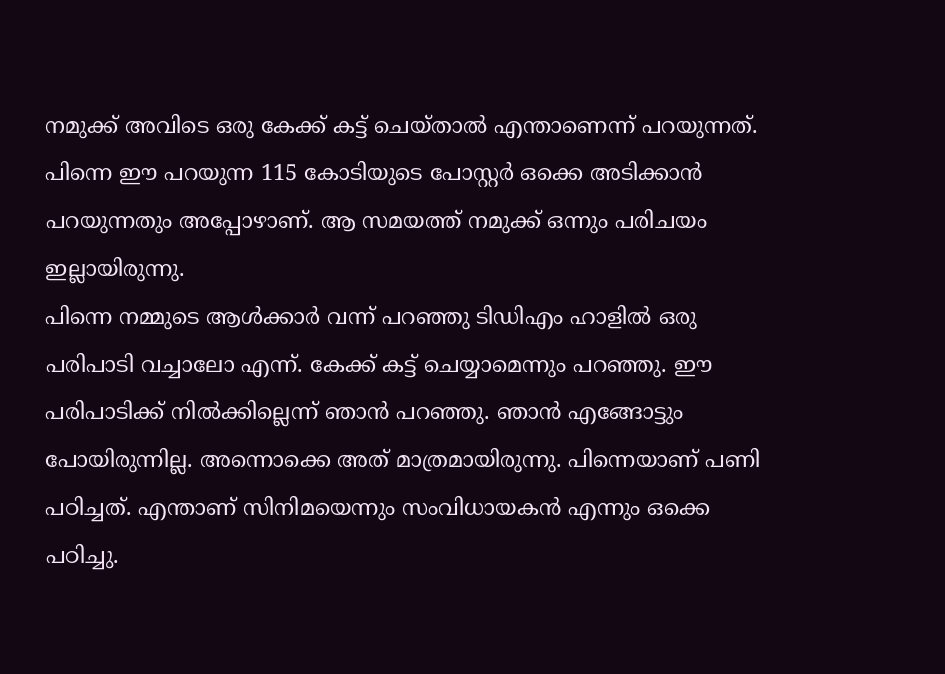നമുക്ക് അവിടെ ഒരു കേക്ക് കട്ട് ചെയ്താൽ എന്താണെന്ന് പറയുന്നത്. പിന്നെ ഈ പറയുന്ന 115 കോടിയുടെ പോസ്റ്റർ ഒക്കെ അടിക്കാൻ പറയുന്നതും അപ്പോഴാണ്. ആ സമയത്ത് നമുക്ക് ഒന്നും പരിചയം ഇല്ലായിരുന്നു.
പിന്നെ നമ്മുടെ ആൾക്കാർ വന്ന് പറഞ്ഞു ടിഡിഎം ഹാളിൽ ഒരു പരിപാടി വച്ചാലോ എന്ന്. കേക്ക് കട്ട് ചെയ്യാമെന്നും പറഞ്ഞു. ഈ പരിപാടിക്ക് നിൽക്കില്ലെന്ന് ഞാൻ പറഞ്ഞു. ഞാൻ എങ്ങോട്ടും പോയിരുന്നില്ല. അന്നൊക്കെ അത് മാത്രമായിരുന്നു. പിന്നെയാണ് പണി പഠിച്ചത്. എന്താണ് സിനിമയെന്നും സംവിധായകൻ എന്നും ഒക്കെ പഠിച്ചു.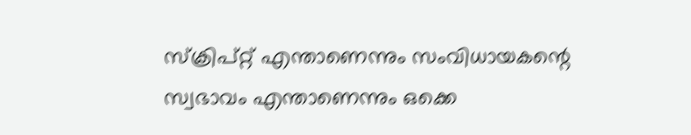സ്ക്രിപ്റ്റ് എന്താണെന്നും സംവിധായകന്റെ സ്വഭാവം എന്താണെന്നും ഒക്കെ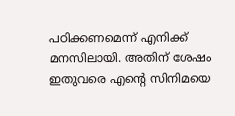പഠിക്കണമെന്ന് എനിക്ക് മനസിലായി. അതിന് ശേഷം ഇതുവരെ എന്റെ സിനിമയെ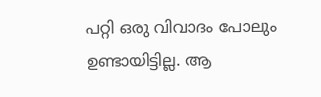പറ്റി ഒരു വിവാദം പോലും ഉണ്ടായിട്ടില്ല. ആ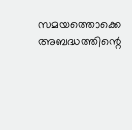സമയത്തൊക്കെ അബദ്ധത്തിന്റെ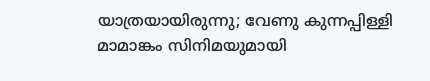യാത്രയായിരുന്നു; വേണു കുന്നപ്പിള്ളി മാമാങ്കം സിനിമയുമായി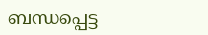ബന്ധപ്പെട്ട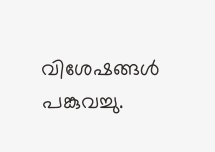വിശേഷങ്ങൾ പങ്കുവച്ചു.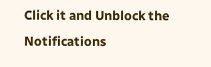Click it and Unblock the Notifications